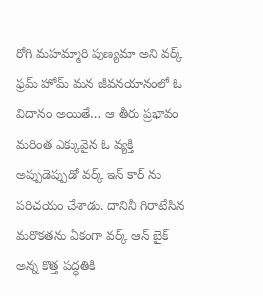రోగి మహమ్మారి పుణ్యమా అని వర్క్ ఫ్రమ్ హోమ్ మన జీవనయానంలో ఓ విదానం అయితే… ఆ తీరు ప్రభావం మరింత ఎక్కువైన ఓ వ్యక్తి అప్పుడెప్పుడో వర్క్ ఇన్ కార్ ను పరిచయం చేశాడు. దానినీ గిరాటేసిన మరొకతను ఏకంగా వర్క్ ఆన్ బైక్ అన్న కొత్త పద్ధతికి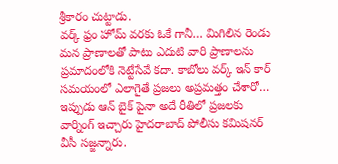శ్రీకారం చుట్టాడు.
వర్క్ ఫ్రం హోమ్ వరకు ఓకే గానీ… మిగిలిన రెండు మన ప్రాణాలతో పాటు ఎదుటి వారి ప్రాణాలను ప్రమాదంలోకి నెట్టేసేవే కదా. కాబోలు వర్క్ ఇన్ కార్ సమయంలో ఎలాగైతే ప్రజలు అప్రమత్తం చేశారో… ఇప్పుడు ఆన్ బైక్ పైనా అదే రీతిలో ప్రజలకు వార్నింగ్ ఇచ్చారు హైదరాబాద్ పోలీసు కమిషనర్ వీసీ సజ్జన్నారు.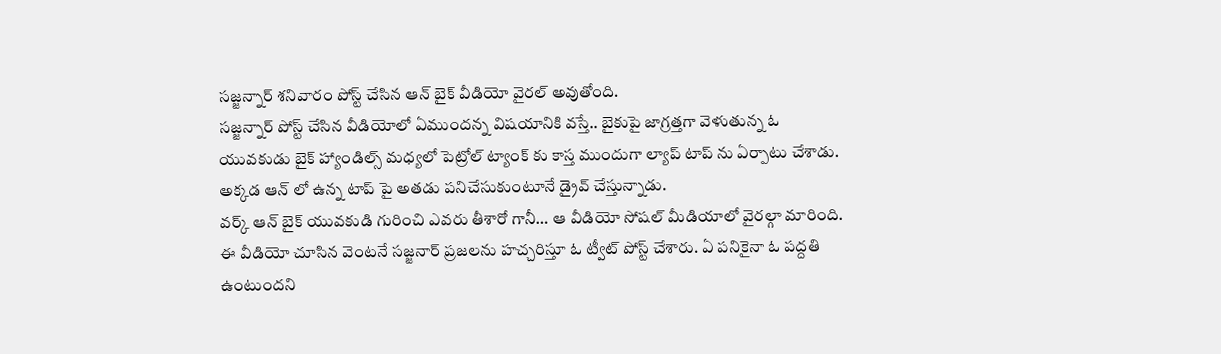సజ్జన్నార్ శనివారం పోస్ట్ చేసిన ఆన్ బైక్ వీడియో వైరల్ అవుతోంది.
సజ్జన్నార్ పోస్ట్ చేసిన వీడియోలో ఏముందన్న విషయానికి వస్తే.. బైకుపై జాగ్రత్తగా వెళుతున్న ఓ యువకుడు బైక్ హ్యాండిల్స్ మధ్యలో పెట్రోల్ ట్యాంక్ కు కాస్త ముందుగా ల్యాప్ టాప్ ను ఏర్పాటు చేశాడు. అక్కడ ఆన్ లో ఉన్న టాప్ పై అతడు పనిచేసుకుంటూనే డ్రైవ్ చేస్తున్నాడు.
వర్క్ ఆన్ బైక్ యువకుడి గురించి ఎవరు తీశారో గానీ… ఆ వీడియో సోషల్ మీడియాలో వైరల్గా మారింది. ఈ వీడియో చూసిన వెంటనే సజ్జనార్ ప్రజలను హచ్చరిస్తూ ఓ ట్వీట్ పోస్ట్ చేశారు. ఏ పనికైనా ఓ పద్దతి ఉంటుందని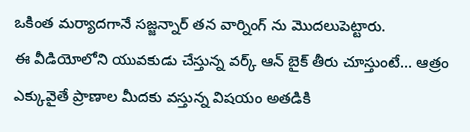ఒకింత మర్యాదగానే సజ్జన్నార్ తన వార్నింగ్ ను మొదలుపెట్టారు.
ఈ వీడియోలోని యువకుడు చేస్తున్న వర్క్ ఆన్ బైక్ తీరు చూస్తుంటే… ఆత్రం ఎక్కువైతే ప్రాణాల మీదకు వస్తున్న విషయం అతడికి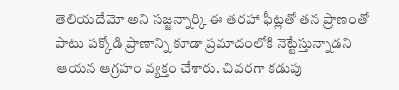తెలియదేమో అని సజ్జన్నార్కి ఈ తరహా ఫీట్లతో తన ప్రాణంతో పాటు పక్కోడి ప్రాణాన్ని కూడా ప్రమాదంలోకి నెట్టేస్తున్నాడని ఆయన ఆగ్రహం వ్యక్తం చేశారు. చివరగా కడుపు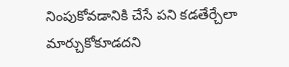నింపుకోవడానికి చేసే పని కడతేర్చేలా మార్చుకోకూడదని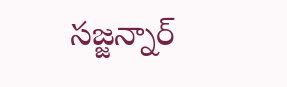సజ్జన్నార్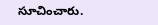సూచించారు.